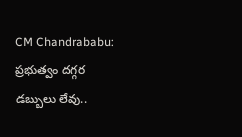CM Chandrababu: ప్రభుత్వం దగ్గర డబ్బులు లేవు..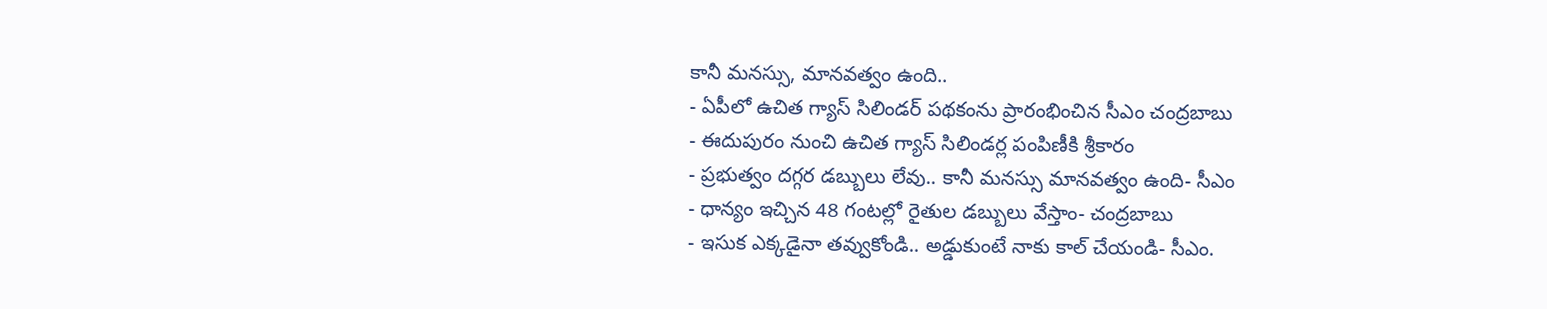కానీ మనస్సు, మానవత్వం ఉంది..
- ఏపీలో ఉచిత గ్యాస్ సిలిండర్ పథకంను ప్రారంభించిన సీఎం చంద్రబాబు
- ఈదుపురం నుంచి ఉచిత గ్యాస్ సిలిండర్ల పంపిణీకి శ్రీకారం
- ప్రభుత్వం దగ్గర డబ్బులు లేవు.. కానీ మనస్సు మానవత్వం ఉంది- సీఎం
- ధాన్యం ఇచ్చిన 48 గంటల్లో రైతుల డబ్బులు వేస్తాం- చంద్రబాబు
- ఇసుక ఎక్కడైనా తవ్వుకోండి.. అడ్డుకుంటే నాకు కాల్ చేయండి- సీఎం.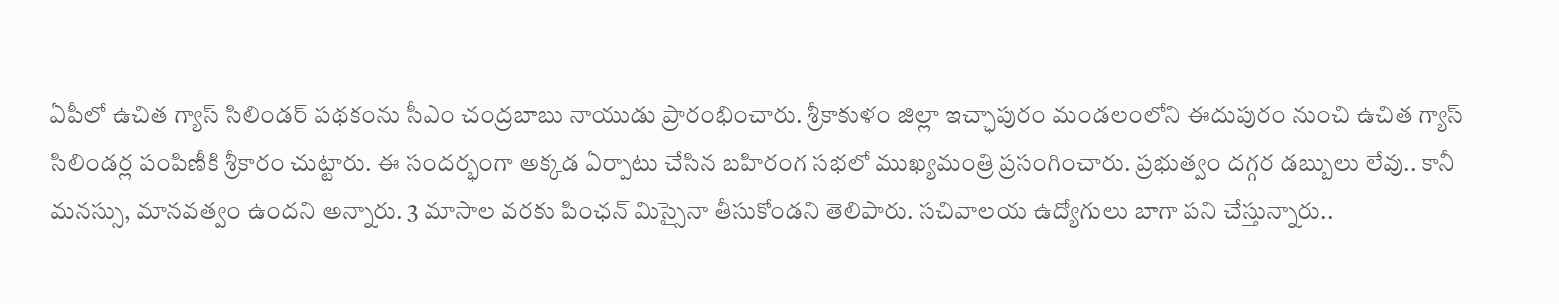ఏపీలో ఉచిత గ్యాస్ సిలిండర్ పథకంను సీఎం చంద్రబాబు నాయుడు ప్రారంభించారు. శ్రీకాకుళం జిల్లా ఇచ్ఛాపురం మండలంలోని ఈదుపురం నుంచి ఉచిత గ్యాస్ సిలిండర్ల పంపిణీకి శ్రీకారం చుట్టారు. ఈ సందర్భంగా అక్కడ ఏర్పాటు చేసిన బహిరంగ సభలో ముఖ్యమంత్రి ప్రసంగించారు. ప్రభుత్వం దగ్గర డబ్బులు లేవు.. కానీ మనస్సు, మానవత్వం ఉందని అన్నారు. 3 మాసాల వరకు పింఛన్ మిస్సైనా తీసుకోండని తెలిపారు. సచివాలయ ఉద్యోగులు బాగా పని చేస్తున్నారు..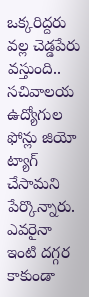ఒక్కరిద్దరు వల్ల చెడ్డపేరు వస్తుంది.. సచివాలయ ఉద్యోగుల ఫోన్లు జియో ట్యాగ్ చేసామని పేర్కొన్నారు. ఎవరైనా ఇంటి దగ్గర కాకుండా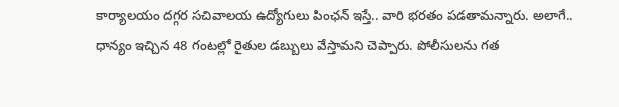కార్యాలయం దగ్గర సచివాలయ ఉద్యోగులు పింఛన్ ఇస్తే.. వారి భరతం పడతామన్నారు. అలాగే.. ధాన్యం ఇచ్చిన 48 గంటల్లో రైతుల డబ్బులు వేస్తామని చెప్పారు. పోలీసులను గత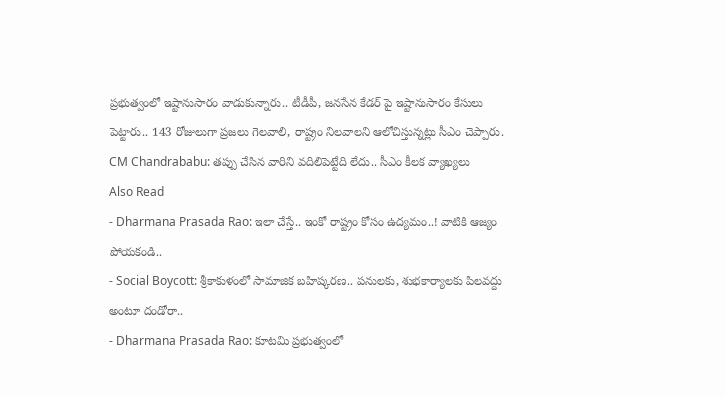ప్రభుత్వంలో ఇష్టానుసారం వాడుకున్నారు.. టీడీపీ, జనసేన కేడర్ పై ఇష్టానుసారం కేసులు పెట్టారు.. 143 రోజులుగా ప్రజలు గెలవాలి, రాష్ట్రం నిలవాలని ఆలోచిస్తున్నట్లు సీఎం చెప్పారు.
CM Chandrababu: తప్పు చేసిన వారిని వదిలిపెట్టేది లేదు.. సీఎం కీలక వ్యాఖ్యలు
Also Read
- Dharmana Prasada Rao: ఇలా చేస్తే.. ఇంకో రాష్ట్రం కోసం ఉద్యమం..! వాటికి ఆజ్యం పోయకండి..
- Social Boycott: శ్రీకాకుళంలో సామాజిక బహిష్కరణ.. పనులకు, శుభకార్యాలకు పిలవద్దు అంటూ దండోరా..
- Dharmana Prasada Rao: కూటమి ప్రభుత్వంలో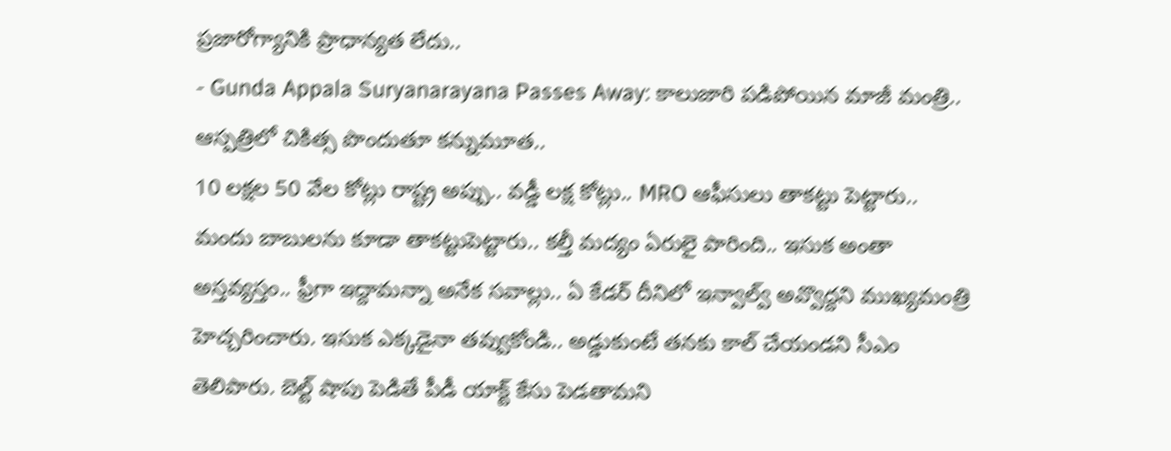ప్రజారోగ్యానికి ప్రాధాన్యత లేదు..
- Gunda Appala Suryanarayana Passes Away: కాలుజారి పడిపోయిన మాజీ మంత్రి.. ఆస్పత్రిలో చికిత్స పొందుతూ కన్నుమూత..
10 లక్షల 50 వేల కోట్లు రాష్ట్ర అప్పు.. వడ్డీ లక్ష కోట్లు.. MRO ఆఫీసులు తాకట్టు పెట్టారు.. మందు బాబులను కూడా తాకట్టుపెట్టారు.. కల్తీ మద్యం ఏరులై పారింది.. ఇసుక అంతా అస్తవ్యస్తం.. ఫ్రీగా ఇద్దామన్నా అనేక సవాల్లు.. ఏ కేడర్ దీనిలో ఇన్వాల్వ్ అవ్వొద్దని ముఖ్యమంత్రి హెచ్చరించారు. ఇసుక ఎక్కడైనా తవ్వుకోండి.. అడ్డుకుంటే తనకు కాల్ చేయండని సీఎం తెలిపారు. బెల్ట్ షాపు పెడితే పీడీ యాక్ట్ కేసు పెడతామని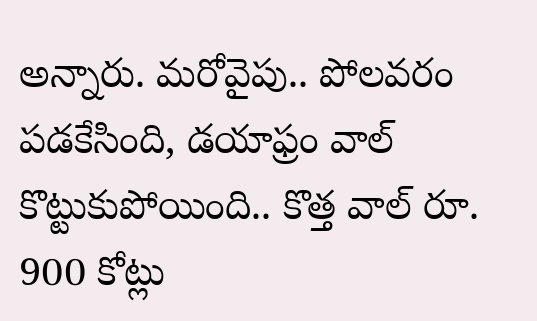అన్నారు. మరోవైపు.. పోలవరం పడకేసింది, డయాఫ్రం వాల్ కొట్టుకుపోయింది.. కొత్త వాల్ రూ. 900 కోట్లు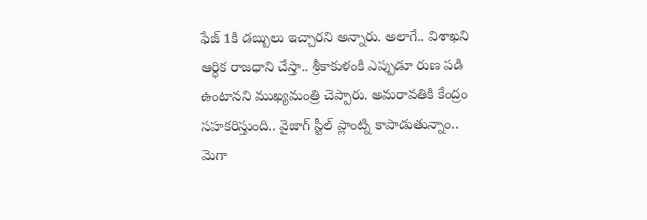ఫేజ్ 1కి డబ్బులు ఇచ్చారని అన్నారు. అలాగే.. విశాఖని ఆర్ధిక రాజధాని చేస్తా.. శ్రీకాకుళంకి ఎప్పుడూ రుణ పడి ఉంటానని ముఖ్యమంత్రి చెప్పారు. అమరావతికి కేంద్రం సహకరిస్తుంది.. వైజాగ్ స్టీల్ ప్లాంట్ని కాపాడుతున్నాం.. మెగా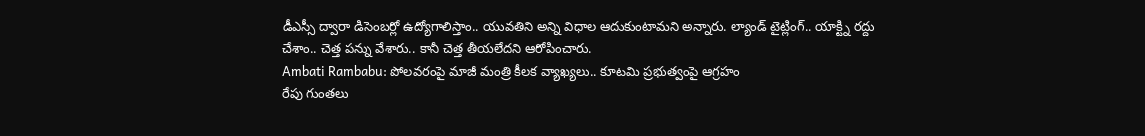డీఎస్సీ ద్వారా డిసెంబర్లో ఉద్యోగాలిస్తాం.. యువతిని అన్ని విధాల ఆదుకుంటామని అన్నారు. ల్యాండ్ టైట్లింగ్.. యాక్ట్ని రద్దు చేశాం.. చెత్త పన్ను వేశారు.. కానీ చెత్త తీయలేదని ఆరోపించారు.
Ambati Rambabu: పోలవరంపై మాజీ మంత్రి కీలక వ్యాఖ్యలు.. కూటమి ప్రభుత్వంపై ఆగ్రహం
రేపు గుంతలు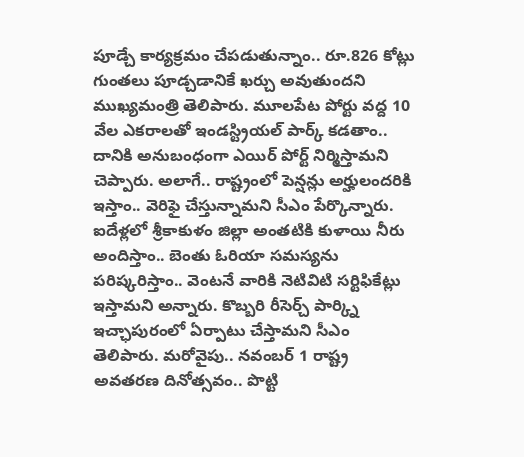పూడ్చే కార్యక్రమం చేపడుతున్నాం.. రూ.826 కోట్లు గుంతలు పూడ్చడానికే ఖర్చు అవుతుందని ముఖ్యమంత్రి తెలిపారు. మూలపేట పోర్టు వద్ద 10 వేల ఎకరాలతో ఇండస్ట్రియల్ పార్క్ కడతాం.. దానికి అనుబంధంగా ఎయిర్ పోర్ట్ నిర్మిస్తామని చెప్పారు. అలాగే.. రాష్ట్రంలో పెన్షన్లు అర్హులందరికి ఇస్తాం.. వెరిఫై చేస్తున్నామని సీఎం పేర్కొన్నారు. ఐదేళ్లలో శ్రీకాకుళం జిల్లా అంతటికి కుళాయి నీరు అందిస్తాం.. బెంతు ఓరియా సమస్యను పరిష్కరిస్తాం.. వెంటనే వారికి నెటివిటి సర్టిఫికేట్లు ఇస్తామని అన్నారు. కొబ్బరి రీసెర్చ్ పార్క్ని ఇచ్ఛాపురంలో ఏర్పాటు చేస్తామని సీఎం తెలిపారు. మరోవైపు.. నవంబర్ 1 రాష్ట్ర అవతరణ దినోత్సవం.. పొట్టి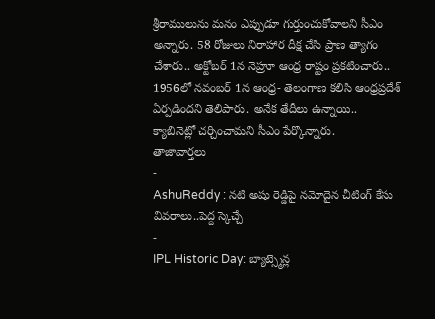శ్రీరాములును మనం ఎప్పుడూ గుర్తుంచుకోవాలని సీఎం అన్నారు. 58 రోజులు నిరాహార దీక్ష చేసి ప్రాణ త్యాగం చేశారు.. అక్టోబర్ 1న నెహ్రూ ఆంధ్ర రాష్టం ప్రకటించారు.. 1956లో నవంబర్ 1న ఆంధ్ర- తెలంగాణ కలిసి ఆంధ్రప్రదేశ్ ఏర్పడిందని తెలిపారు. అనేక తేదీలు ఉన్నాయి.. క్యాబినెట్లో చర్చించామని సీఎం పేర్కొన్నారు.
తాజావార్తలు
-
AshuReddy : నటి అషు రెడ్డిపై నమోదైన చీటింగ్ కేసు వివరాలు..పెద్ద స్కెచ్చే
-
IPL Historic Day: బ్యాట్స్మెన్ల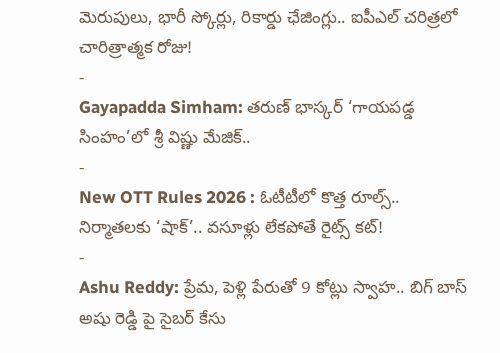మెరుపులు, భారీ స్కోర్లు, రికార్డు ఛేజింగ్లు.. ఐపీఎల్ చరిత్రలో చారిత్రాత్మక రోజు!
-
Gayapadda Simham: తరుణ్ భాస్కర్ ‘గాయపడ్డ సింహం’లో శ్రీ విష్ణు మేజిక్..
-
New OTT Rules 2026 : ఓటీటీలో కొత్త రూల్స్.. నిర్మాతలకు ‘షాక్’.. వసూళ్లు లేకపోతే రైట్స్ కట్!
-
Ashu Reddy: ప్రేమ, పెళ్లి పేరుతో 9 కోట్లు స్వాహ.. బిగ్ బాస్ అషు రెడ్డి పై సైబర్ కేసు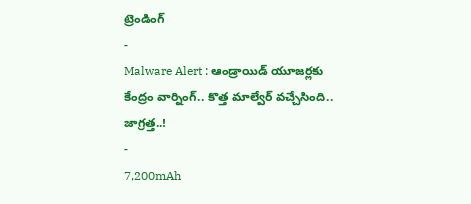ట్రెండింగ్
-
Malware Alert : ఆండ్రాయిడ్ యూజర్లకు కేంద్రం వార్నింగ్.. కొత్త మాల్వేర్ వచ్చేసింది.. జాగ్రత్త..!
-
7,200mAh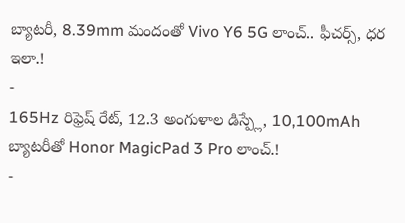బ్యాటరీ, 8.39mm మందంతో Vivo Y6 5G లాంచ్.. ఫీచర్స్, ధర ఇలా.!
-
165Hz రిఫ్రెష్ రేట్, 12.3 అంగుళాల డిస్ప్లే, 10,100mAh బ్యాటరీతో Honor MagicPad 3 Pro లాంచ్.!
-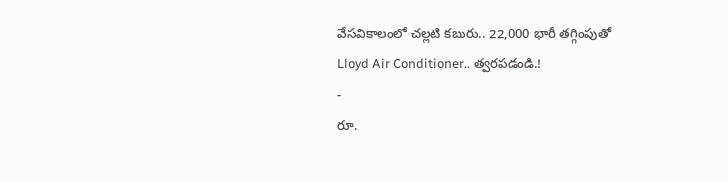వేసవికాలంలో చల్లటి కబురు.. 22,000 భారీ తగ్గింపుతో Lloyd Air Conditioner.. త్వరపడండి.!
-
రూ.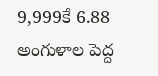9,999కే 6.88 అంగుళాల పెద్ద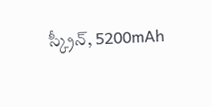స్క్రీన్, 5200mAh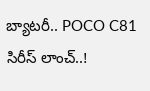బ్యాటరీ.. POCO C81 సిరీస్ లాంచ్..!